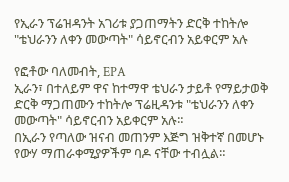የኢራን ፕሬዝዳንት አገሪቱ ያጋጠማትን ድርቅ ተከትሎ "ቴህራንን ለቀን መውጣት" ሳይኖርብን አይቀርም አሉ

የፎቶው ባለመብት, EPA
ኢራን፣ በተለይም ዋና ከተማዋ ቴህራን ታይቶ የማይታወቅ ድርቅ ማጋጠሙን ተከትሎ ፕሬዚዳንቱ "ቴህራንን ለቀን መውጣት" ሳይኖርብን አይቀርም አሉ።
በኢራን የጣለው ዝናብ መጠንም እጅግ ዝቅተኛ በመሆኑ የውሃ ማጠራቀሚያዎችም ባዶ ናቸው ተብሏል።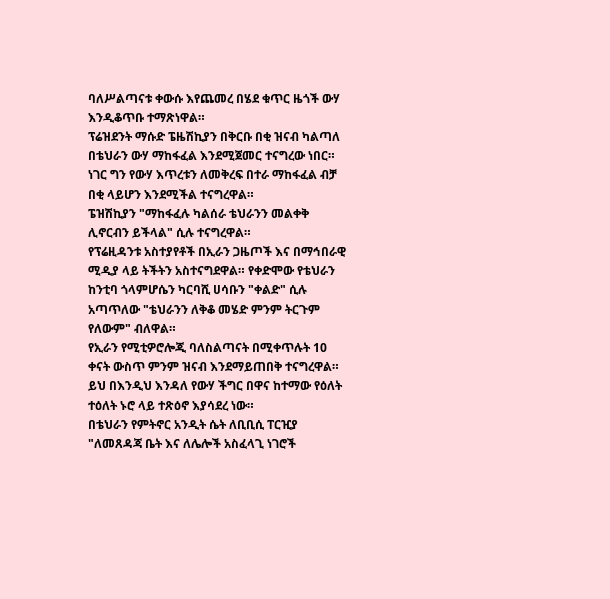ባለሥልጣናቱ ቀውሱ እየጨመረ በሄደ ቁጥር ዜጎች ውሃ እንዲቆጥቡ ተማጽነዋል።
ፕሬዝደንት ማሱድ ፔዜሽኪያን በቅርቡ በቂ ዝናብ ካልጣለ በቴህራን ውሃ ማከፋፈል እንደሚጀመር ተናግረው ነበር።
ነገር ግን የውሃ እጥረቱን ለመቅረፍ በተራ ማከፋፈል ብቻ በቂ ላይሆን እንደሚችል ተናግረዋል።
ፔዝሽኪያን "ማከፋፈሉ ካልሰራ ቴህራንን መልቀቅ ሊኖርብን ይችላል" ሲሉ ተናግረዋል።
የፕሬዚዳንቱ አስተያየቶች በኢራን ጋዜጦች እና በማኅበራዊ ሚዲያ ላይ ትችትን አስተናግደዋል። የቀድሞው የቴህራን ከንቲባ ጎላምሆሴን ካርባሺ ሀሳቡን "ቀልድ" ሲሉ አጣጥለው "ቴህራንን ለቅቆ መሄድ ምንም ትርጉም የለውም" ብለዋል።
የኢራን የሚቲዎሮሎጂ ባለስልጣናት በሚቀጥሉት 10 ቀናት ውስጥ ምንም ዝናብ እንደማይጠበቅ ተናግረዋል።
ይህ በእንዲህ እንዳለ የውሃ ችግር በዋና ከተማው የዕለት ተዕለት ኑሮ ላይ ተጽዕኖ እያሳደረ ነው።
በቴህራን የምትኖር አንዲት ሴት ለቢቢሲ ፐርዢያ "ለመጸዳጃ ቤት እና ለሌሎች አስፈላጊ ነገሮች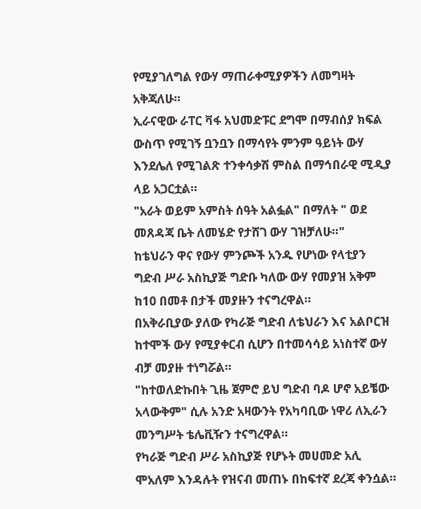የሚያገለግል የውሃ ማጠራቀሚያዎችን ለመግዛት አቅጃለሁ።
ኢራናዊው ራፐር ቫፋ አህመድፑር ደግሞ በማብሰያ ክፍል ውስጥ የሚገኝ ቧንቧን በማሳየት ምንም ዓይነት ውሃ እንደሌለ የሚገልጽ ተንቀሳቃሽ ምስል በማኅበራዊ ሚዲያ ላይ አጋርቷል።
"አራት ወይም አምስት ሰዓት አልፏል" በማለት " ወደ መጸዳጃ ቤት ለመሄድ የታሸገ ውሃ ገዝቻለሁ።"
ከቴህራን ዋና የውሃ ምንጮች አንዱ የሆነው የላቲያን ግድብ ሥራ አስኪያጅ ግድቡ ካለው ውሃ የመያዝ አቅም ከ10 በመቶ በታች መያዙን ተናግረዋል።
በአቅራቢያው ያለው የካራጅ ግድብ ለቴህራን እና አልቦርዝ ከተሞች ውሃ የሚያቀርብ ሲሆን በተመሳሳይ አነስተኛ ውሃ ብቻ መያዙ ተነግሯል።
"ከተወለድኩበት ጊዜ ጀምሮ ይህ ግድብ ባዶ ሆኖ አይቼው አላውቅም" ሲሉ አንድ አዛውንት የአካባቢው ነዋሪ ለኢራን መንግሥት ቴሌቪዥን ተናግረዋል።
የካራጅ ግድብ ሥራ አስኪያጅ የሆኑት መሀመድ አሊ ሞአለም እንዳሉት የዝናብ መጠኑ በከፍተኛ ደረጃ ቀንሷል።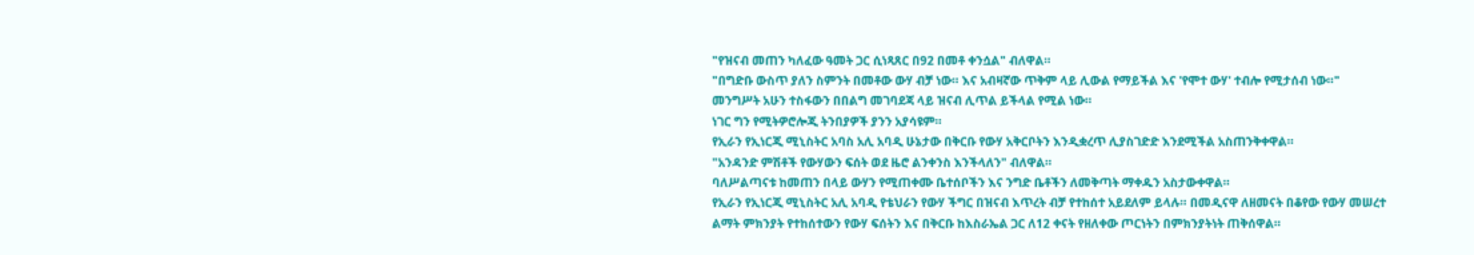"የዝናብ መጠን ካለፈው ዓመት ጋር ሲነጻጸር በ92 በመቶ ቀንሷል" ብለዋል።
"በግድቡ ውስጥ ያለን ስምንት በመቶው ውሃ ብቻ ነው። እና አብዛኛው ጥቅም ላይ ሊውል የማይችል እና 'የሞተ ውሃ' ተብሎ የሚታሰብ ነው።"
መንግሥት አሁን ተስፋውን በበልግ መገባደጃ ላይ ዝናብ ሊጥል ይችላል የሚል ነው።
ነገር ግን የሚትዎሮሎጂ ትንበያዎች ያንን አያሳዩም።
የኢራን የኢነርጂ ሚኒስትር አባስ አሊ አባዲ ሁኔታው በቅርቡ የውሃ አቅርቦትን እንዲቋረጥ ሊያስገድድ እንደሚችል አስጠንቅቀዋል።
"አንዳንድ ምሽቶች የውሃውን ፍሰት ወደ ዜሮ ልንቀንስ እንችላለን" ብለዋል።
ባለሥልጣናቱ ከመጠን በላይ ውሃን የሚጠቀሙ ቤተሰቦችን እና ንግድ ቤቶችን ለመቅጣት ማቀዱን አስታውቀዋል።
የኢራን የኢነርጂ ሚኒስትር አሊ አባዲ የቴህራን የውሃ ችግር በዝናብ እጥረት ብቻ የተከሰተ አይደለም ይላሉ። በመዲናዋ ለዘመናት በቆየው የውሃ መሠረተ ልማት ምክንያት የተከሰተውን የውሃ ፍሰትን እና በቅርቡ ከእስራኤል ጋር ለ12 ቀናት የዘለቀው ጦርነትን በምክንያትነት ጠቅሰዋል።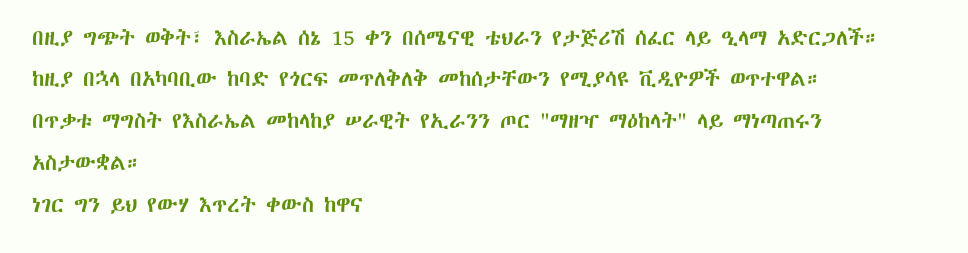በዚያ ግጭት ወቅት፣ እስራኤል ሰኔ 15 ቀን በሰሜናዊ ቴህራን የታጅሪሽ ሰፈር ላይ ዒላማ አድርጋለች። ከዚያ በኋላ በአካባቢው ከባድ የጎርፍ መጥለቅለቅ መከሰታቸውን የሚያሳዩ ቪዲዮዎች ወጥተዋል።
በጥቃቱ ማግስት የእስራኤል መከላከያ ሠራዊት የኢራንን ጦር "ማዘዣ ማዕከላት" ላይ ማነጣጠሩን አስታውቋል።
ነገር ግን ይህ የውሃ እጥረት ቀውስ ከዋና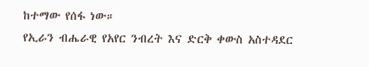ከተማው የሰፋ ነው።
የኢራን ብሔራዊ የአየር ንብረት እና ድርቅ ቀውስ አስተዳደር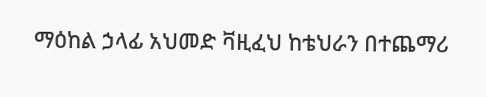ማዕከል ኃላፊ አህመድ ቫዚፈህ ከቴህራን በተጨማሪ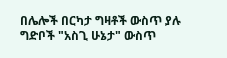በሌሎች በርካታ ግዛቶች ውስጥ ያሉ ግድቦች "አስጊ ሁኔታ" ውስጥ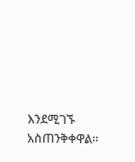እንደሚገኙ አስጠንቅቀዋል።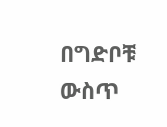በግድቦቹ ውስጥ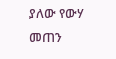ያለው የውሃ መጠን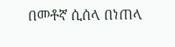በመቶኛ ሲሰላ በነጠላ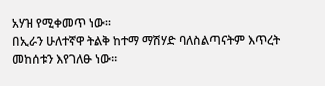አሃዝ የሚቀመጥ ነው።
በኢራን ሁለተኛዋ ትልቅ ከተማ ማሽሃድ ባለስልጣናትም እጥረት መከሰቱን እየገለፁ ነው።